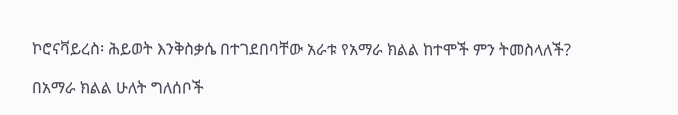ኮሮናቫይረስ፡ ሕይወት እንቅስቃሴ በተገደበባቸው አራቱ የአማራ ክልል ከተሞች ምን ትመስላለች?

በአማራ ክልል ሁለት ግለሰቦች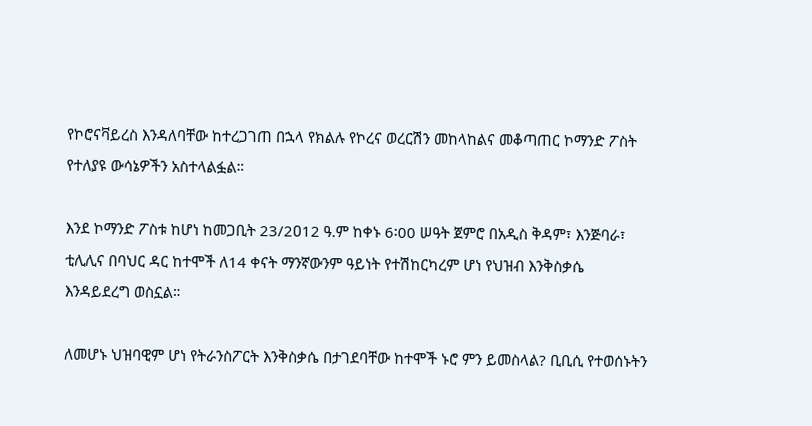የኮሮናቫይረስ እንዳለባቸው ከተረጋገጠ በኋላ የክልሉ የኮረና ወረርሽን መከላከልና መቆጣጠር ኮማንድ ፖስት የተለያዩ ውሳኔዎችን አስተላልፏል።

እንደ ኮማንድ ፖስቱ ከሆነ ከመጋቢት 23/2ዐ12 ዓ.ም ከቀኑ 6፡00 ሠዓት ጀምሮ በአዲስ ቅዳም፣ እንጅባራ፣ ቲሊሊና በባህር ዳር ከተሞች ለ14 ቀናት ማንኛውንም ዓይነት የተሽከርካረም ሆነ የህዝብ እንቅስቃሴ እንዳይደረግ ወስኗል።

ለመሆኑ ህዝባዊም ሆነ የትራንስፖርት እንቅስቃሴ በታገደባቸው ከተሞች ኑሮ ምን ይመስላል? ቢቢሲ የተወሰኑትን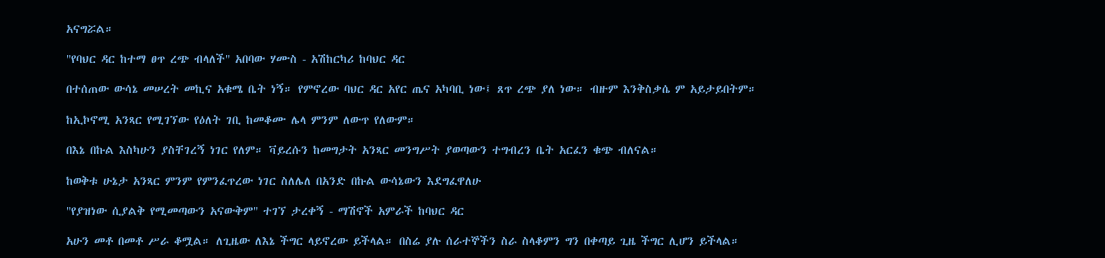አናግሯል።

"የባህር ዳር ከተማ ፀጥ ረጭ ብላለች" አበባው ሃሙስ - አሽከርካሪ ከባህር ዳር

በተሰጠው ውሳኔ መሠረት መኪና አቁሜ ቤት ነኝ። የምኖረው ባህር ዳር አየር ጤና አካባቢ ነው፤ ጸጥ ረጭ ያለ ነው። ብዙም እንቅስቃሴ ም አይታይበትም።

ከኢኮኖሚ አንጻር የሚገኘው የዕለት ገቢ ከመቆሙ ሌላ ምንም ለውጥ የለውም።

በእኔ በኩል እስካሁን ያስቸገረኝ ነገር የለም። ቫይረሱን ከመግታት አንጻር መንግሥት ያወጣውን ተግብረን ቤት አርፈን ቁጭ ብለናል።

ከወቅቱ ሁኔታ አንጻር ምንም የምንፈጥረው ነገር ስለሌለ በአንድ በኩል ውሳኔውን እደግፈዋለሁ

"የያዝነው ሲያልቅ የሚመጣውን አናውቅም" ተገኘ ታረቀኝ - ማሽኖች አምራች ከባህር ዳር

አሁን መቶ በመቶ ሥራ ቆሟል። ለጊዜው ለእኔ ችግር ላይኖረው ይችላል። በስሬ ያሉ ሰራተኞችን ስራ ስላቆምን ግን በቀጣይ ጊዜ ችግር ሊሆን ይችላል።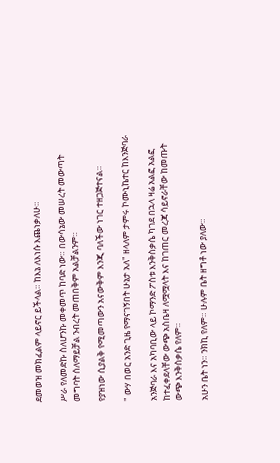ደመወዝ መክፈልም ላይኖር ይችላል። ከእኔ ለእነሱ እጨነቃለሁ።

ሥራ የለመድኩ ስለሆንኩ መቀመጥ ከባድ ነው። በውሳኔው መሠረት መውጣት መግባት ሰለማይቻል ንብረት መጠበቅም አልቻልንም።

የያዝነው ሲያልቅ የሚመጣውን አናውቅም እንጂ ባለችው ነገር ተዘጋጅተናል።

" ውሃ በወር አንድ ጊዜ የማናገኝበት ሁኔታ አለ" ዘላለም ታምሩ ኮሙኒኬተር ከእንጅባራ

አንጅባራ እና አካባቢው ላይ ኮማንድ ፖስቱ እንቅስቃሴ ካገደ በኋላ ዛሬ አልፎ አልፎ ከተፈቀደላቸው ውጭ አስቤዛ ለሟሟላት እና ከገጠር መረጃ ሳይኖራቸው ከመጡት ውጭ እንቅስቃሴ የለም።

አሁን ቤት ነን። ንክኪ የለም። ሁሉም ቤት ዘግቶ ነው ያለው።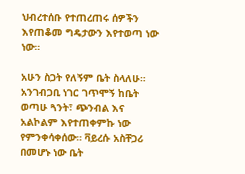ህብረተሰቡ የተጠረጠሩ ሰዎችን እየጠቆመ ግዴታውን እየተወጣ ነው ነው።

አሁን ስጋት የለኝም ቤት ስላለሁ። አንገብጋቢ ነገር ገጥሞኝ ከቤት ወጣሁ ጓንት፣ ጭንብል እና አልኮልም እየተጠቀምኩ ነው የምንቀሳቀሰው። ቫይረሱ አስቸጋሪ በመሆኑ ነው ቤት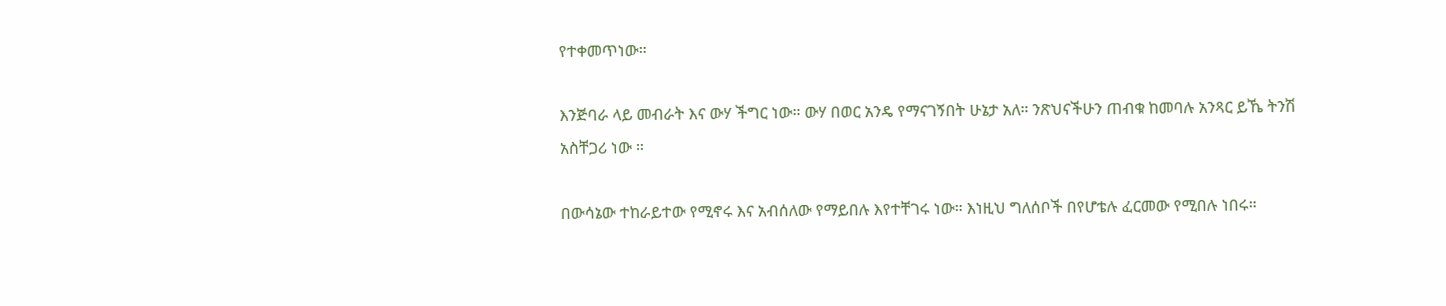የተቀመጥነው።

እንጅባራ ላይ መብራት እና ውሃ ችግር ነው። ውሃ በወር አንዴ የማናገኝበት ሁኔታ አለ። ንጽህናችሁን ጠብቁ ከመባሉ አንጻር ይኼ ትንሽ አስቸጋሪ ነው ።

በውሳኔው ተከራይተው የሚኖሩ እና አብሰለው የማይበሉ እየተቸገሩ ነው። እነዚህ ግለሰቦች በየሆቴሉ ፈርመው የሚበሉ ነበሩ።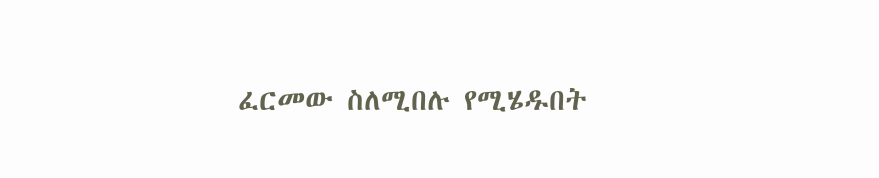ፈርመው ስለሚበሉ የሚሄዱበት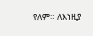የለም። ለእነዚያ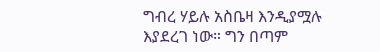ግብረ ሃይሉ አስቤዛ እንዲያሟሉ እያደረገ ነው። ግን በጣም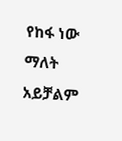የከፋ ነው ማለት አይቻልም